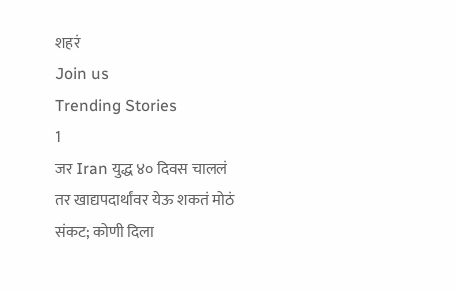शहरं
Join us
Trending Stories
1
जर Iran युद्ध ४० दिवस चाललं तर खाद्यपदार्थांवर येऊ शकतं मोठं संकट; कोणी दिला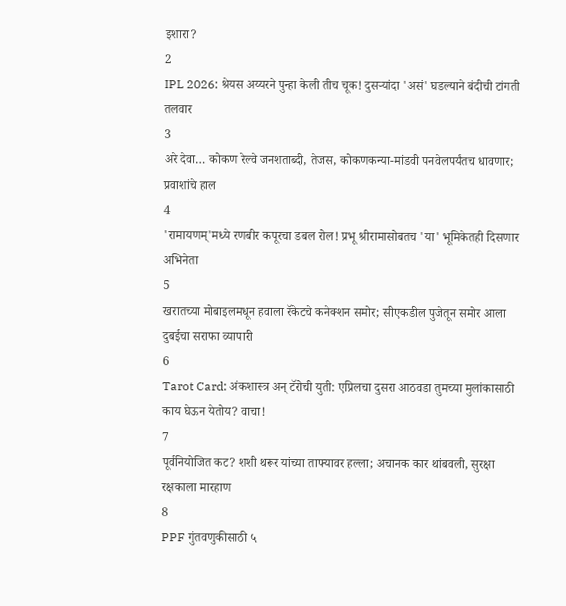इशारा?
2
IPL 2026: श्रेयस अय्यरने पुन्हा केली तीच चूक! दुसऱ्यांदा 'असं' घडल्याने बंदीची टांगती तलवार
3
अरे देवा… कोकण रेल्वे जनशताब्दी, तेजस, कोकणकन्या-मांडवी पनवेलपर्यंतच धावणार; प्रवाशांचे हाल
4
'रामायणम्'मध्ये रणबीर कपूरचा डबल रोल! प्रभू श्रीरामासोबतच 'या' भूमिकेतही दिसणार अभिनेता
5
खरातच्या मोबाइलमधून हवाला रॅकेटचे कनेक्शन समोर; सीएकडील पुजेतून समोर आला दुबईचा सराफा व्यापारी
6
Tarot Card: अंकशास्त्र अन् टॅरोची युती: एप्रिलचा दुसरा आठवडा तुमच्या मुलांकासाठी काय घेऊन येतोय? वाचा!
7
पूर्वनियोजित कट? शशी थरूर यांच्या ताफ्यावर हल्ला; अचानक कार थांबवली, सुरक्षा रक्षकाला मारहाण
8
PPF गुंतवणुकीसाठी ५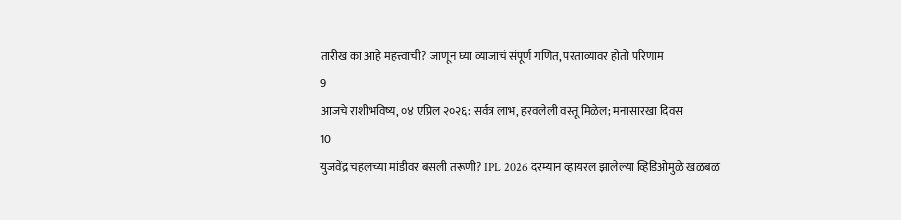तारीख का आहे महत्त्वाची? जाणून घ्या व्याजाचं संपूर्ण गणित, परताव्यावर होतो परिणाम
9
आजचे राशीभविष्य, ०४ एप्रिल २०२६: सर्वत्र लाभ, हरवलेली वस्तू मिळेल; मनासारखा दिवस
10
युजवेंद्र चहलच्या मांडीवर बसली तरूणी? IPL 2026 दरम्यान व्हायरल झालेल्या व्हिडिओमुळे खळबळ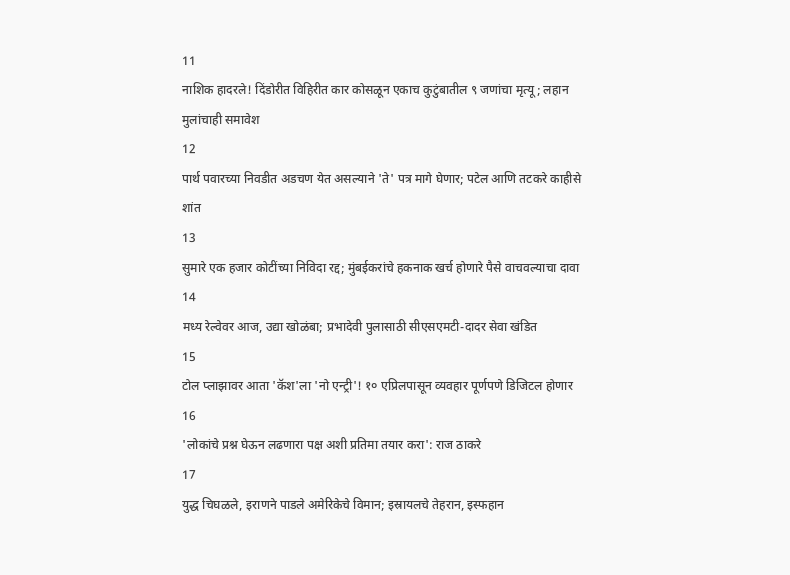11
नाशिक हादरले! दिंडोरीत विहिरीत कार कोसळून एकाच कुटुंबातील ९ जणांचा मृत्यू; लहान मुलांचाही समावेश
12
पार्थ पवारच्या निवडीत अडचण येत असल्याने 'ते' पत्र मागे घेणार; पटेल आणि तटकरे काहीसे शांत
13
सुमारे एक हजार कोटींच्या निविदा रद्द; मुंबईकरांचे हकनाक खर्च होणारे पैसे वाचवल्याचा दावा
14
मध्य रेल्वेवर आज, उद्या खोळंबा; प्रभादेवी पुलासाठी सीएसएमटी-दादर सेवा खंडित
15
टोल प्लाझावर आता 'कॅश'ला 'नो एन्ट्री'! १० एप्रिलपासून व्यवहार पूर्णपणे डिजिटल होणार
16
'लोकांचे प्रश्न घेऊन लढणारा पक्ष अशी प्रतिमा तयार करा': राज ठाकरे
17
युद्ध चिघळले, इराणने पाडले अमेरिकेचे विमान; इस्रायलचे तेहरान, इस्फहान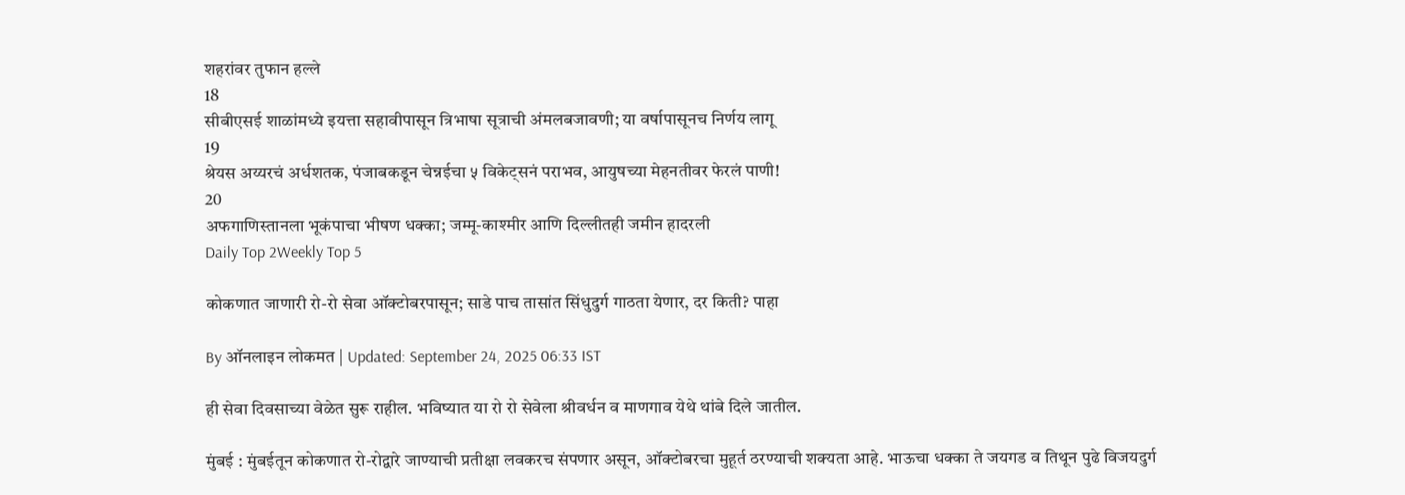शहरांवर तुफान हल्ले
18
सीबीएसई शाळांमध्ये इयत्ता सहावीपासून त्रिभाषा सूत्राची अंमलबजावणी; या वर्षापासूनच निर्णय लागू
19
श्रेयस अय्यरचं अर्धशतक, पंजाबकडून चेन्नईचा ५ विकेट्सनं पराभव, आयुषच्या मेहनतीवर फेरलं पाणी!
20
अफगाणिस्तानला भूकंपाचा भीषण धक्का; जम्मू-काश्मीर आणि दिल्लीतही जमीन हादरली
Daily Top 2Weekly Top 5

कोकणात जाणारी रो-रो सेवा ऑक्टोबरपासून; साडे पाच तासांत सिंधुदुर्ग गाठता येणार, दर किती? पाहा

By ऑनलाइन लोकमत | Updated: September 24, 2025 06:33 IST

ही सेवा दिवसाच्या वेळेत सुरू राहील. भविष्यात या रो रो सेवेला श्रीवर्धन व माणगाव येथे थांबे दिले जातील.

मुंबई : मुंबईतून कोकणात रो-रोद्वारे जाण्याची प्रतीक्षा लवकरच संपणार असून, ऑक्टोबरचा मुहूर्त ठरण्याची शक्यता आहे. भाऊचा धक्का ते जयगड व तिथून पुढे विजयदुर्ग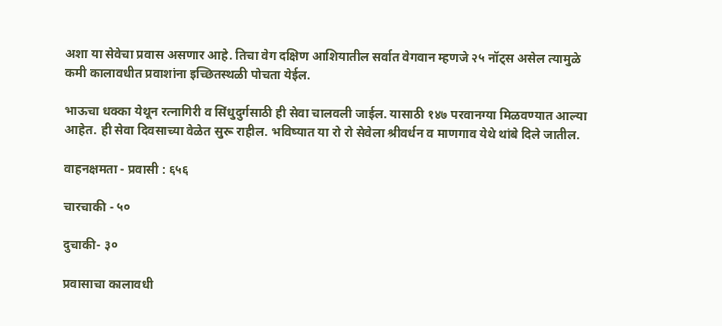अशा या सेवेचा प्रवास असणार आहे. तिचा वेग दक्षिण आशियातील सर्वात वेगवान म्हणजे २५ नॉट्स असेल त्यामुळे कमी कालावधीत प्रवाशांना इच्छितस्थळी पोचता येईल.

भाऊचा धक्का येथून रत्नागिरी व सिंधुदुर्गसाठी ही सेवा चालवली जाईल. यासाठी १४७ परवानग्या मिळवण्यात आल्या आहेत. ही सेवा दिवसाच्या वेळेत सुरू राहील. भविष्यात या रो रो सेवेला श्रीवर्धन व माणगाव येथे थांबे दिले जातील.

वाहनक्षमता - प्रवासी : ६५६

चारचाकी - ५०

दुचाकी- ३०

प्रवासाचा कालावधी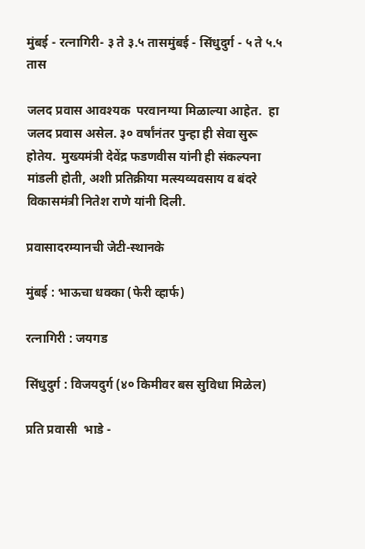मुंबई - रत्नागिरी- ३ ते ३.५ तासमुंबई - सिंधुदुर्ग - ५ ते ५.५ तास

जलद प्रवास आवश्यक  परवानग्या मिळाल्या आहेत.  हा जलद प्रवास असेल. ३० वर्षांनंतर पुन्हा ही सेवा सुरू होतेय.  मुख्यमंत्री देवेंद्र फडणवीस यांनी ही संकल्पना मांडली होती, अशी प्रतिक्रीया मत्स्यव्यवसाय व बंदरे विकासमंत्री नितेश राणे यांनी दिली.

प्रवासादरम्यानची जेटी-स्थानके

मुंबई : भाऊचा धक्का (फेरी व्हार्फ)

रत्नागिरी : जयगड

सिंधुदुर्ग : विजयदुर्ग (४० किमीवर बस सुविधा मिळेल)

प्रति प्रवासी  भाडे -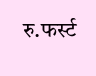रु.फर्स्ट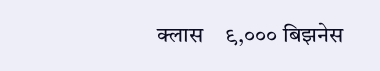क्लास    ९,००० बिझनेस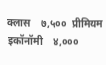क्लास    ७,५००  प्रीमियम इकॉनॉमी    ४,०००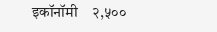इकॉनॉमी    २,५००